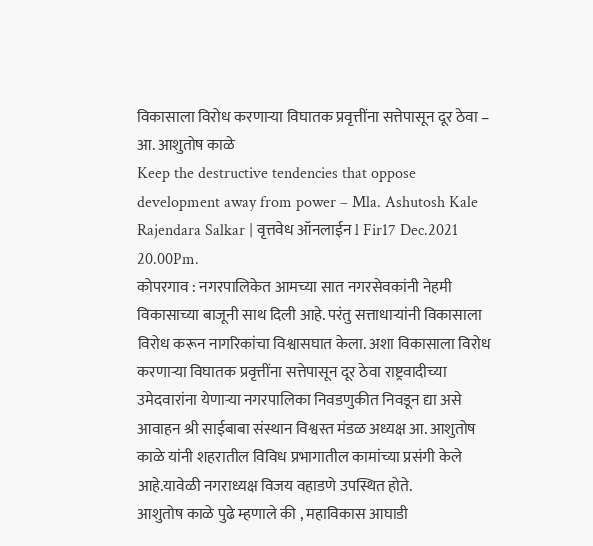विकासाला विरोध करणाऱ्या विघातक प्रवृत्तींना सत्तेपासून दूर ठेवा – आ. आशुतोष काळे
Keep the destructive tendencies that oppose development away from power – Mla. Ashutosh Kale
Rajendara Salkar | वृत्तवेध ऑनलाईन l Fir17 Dec.2021 20.00Pm.
कोपरगाव : नगरपालिकेत आमच्या सात नगरसेवकांनी नेहमी विकासाच्या बाजूनी साथ दिली आहे. परंतु सत्ताधाऱ्यांनी विकासाला विरोध करून नागरिकांचा विश्वासघात केला. अशा विकासाला विरोध करणाऱ्या विघातक प्रवृत्तींना सत्तेपासून दूर ठेवा राष्ट्रवादीच्या उमेदवारांना येणाऱ्या नगरपालिका निवडणुकीत निवडून द्या असे आवाहन श्री साईबाबा संस्थान विश्वस्त मंडळ अध्यक्ष आ. आशुतोष काळे यांनी शहरातील विविध प्रभागातील कामांच्या प्रसंगी केले आहे.यावेळी नगराध्यक्ष विजय वहाडणे उपस्थित होते.
आशुतोष काळे पुढे म्हणाले की , महाविकास आघाडी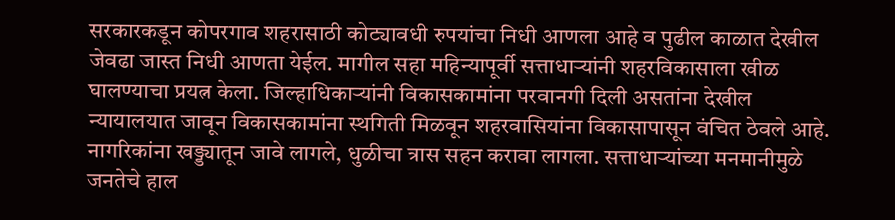सरकारकडून कोपरगाव शहरासाठी कोट्यावधी रुपयांचा निधी आणला आहे व पुढील काळात देखील जेवढा जास्त निधी आणता येईल. मागील सहा महिन्यापूर्वी सत्ताधाऱ्यांनी शहरविकासाला खीळ घालण्याचा प्रयत्न केला. जिल्हाधिकाऱ्यांनी विकासकामांना परवानगी दिली असतांना देखील न्यायालयात जावून विकासकामांना स्थगिती मिळवून शहरवासियांना विकासापासून वंचित ठेवले आहे. नागरिकांना खड्ड्यातून जावे लागले, धुळीचा त्रास सहन करावा लागला. सत्ताधाऱ्यांच्या मनमानीमुळे जनतेचे हाल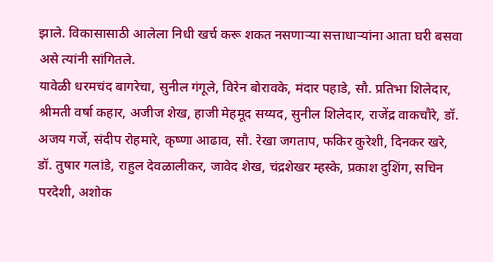झाले. विकासासाठी आलेला निधी खर्च करू शकत नसणाऱ्या सत्ताधाऱ्यांना आता घरी बसवा असे त्यांनी सांगितले.
यावेळी धरमचंद बागरेचा, सुनील गंगूले, विरेन बोरावके, मंदार पहाडे, सौ. प्रतिभा शिलेदार, श्रीमती वर्षा कहार, अजीज शेख, हाजी मेहमूद सय्यद, सुनील शिलेदार, राजेंद्र वाकचौरे, डॉ. अजय गर्जे, संदीप रोहमारे, कृष्णा आढाव, सौ. रेखा जगताप, फकिर कुरेशी, दिनकर खरे, डॉ. तुषार गलांडे, राहुल देवळालीकर, जावेद शेख, चंद्रशेखर म्हस्के, प्रकाश दुशिंग, सचिन परदेशी, अशोक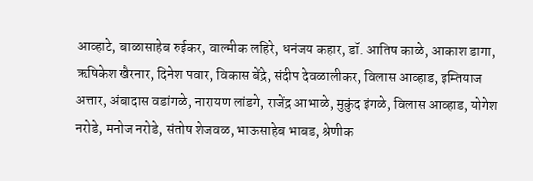आव्हाटे, बाळासाहेब रुईकर, वाल्मीक लहिरे, धनंजय कहार, डॉ. आतिष काळे, आकाश डागा, ऋषिकेश खैरनार, दिनेश पवार, विकास बेंद्रे, संदीप देवळालीकर, विलास आव्हाड, इम्तियाज अत्तार, अंबादास वडांगळे, नारायण लांडगे, राजेंद्र आभाळे, मुकुंद इंगळे, विलास आव्हाड, योगेश नरोडे, मनोज नरोडे, संतोष शेजवळ, भाऊसाहेब भाबड, श्रेणीक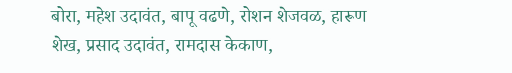बोरा, महेश उदावंत, बापू वढणे, रोशन शेजवळ, हारूण शेख, प्रसाद उदावंत, रामदास केकाण,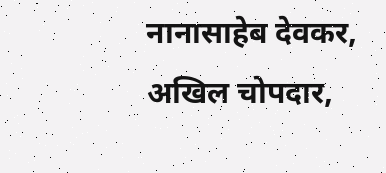नानासाहेब देवकर, अखिल चोपदार,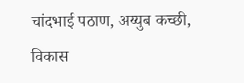चांदभाई पठाण, अय्युब कच्छी, विकास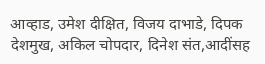आव्हाड, उमेश दीक्षित, विजय दाभाडे, दिपक देशमुख, अकिल चोपदार, दिनेश संत,आदींसह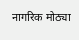नागरिक मोठ्या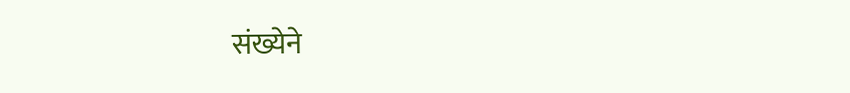संख्येने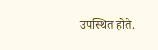उपस्थित होते.